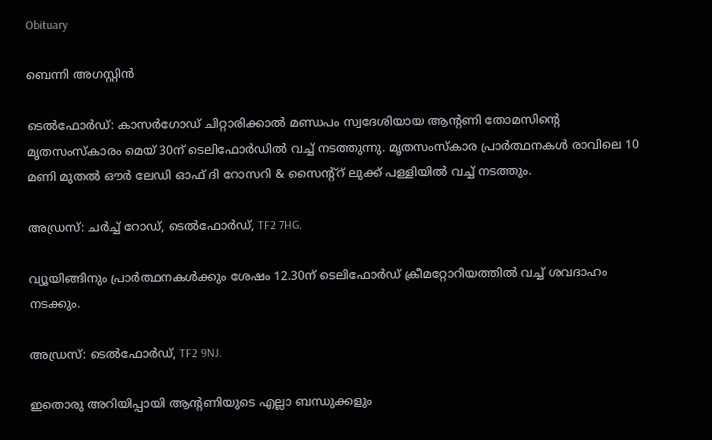Obituary

ബെന്നി അഗസ്റ്റിൻ

ടെൽഫോർഡ്: കാസർഗോഡ് ചിറ്റാരിക്കാൽ മണ്ഡപം സ്വദേശിയായ ആന്റണി തോമസിന്റെ മൃതസംസ്കാരം മെയ് 30ന് ടെലിഫോർഡിൽ വച്ച് നടത്തുന്നു. മൃതസംസ്കാര പ്രാർത്ഥനകൾ രാവിലെ 10 മണി മുതൽ ഔർ ലേഡി ഓഫ് ദി റോസറി & സൈന്റ്റ് ലുക്ക് പള്ളിയിൽ വച്ച് നടത്തും.

അഡ്രസ്: ചർച്ച് റോഡ്, ടെൽഫോർഡ്, TF2 7HG.

വ്യൂയിങ്ങിനും പ്രാർത്ഥനകൾക്കും ശേഷം 12.30ന് ടെലിഫോർഡ് ക്രീമറ്റോറിയത്തിൽ വച്ച് ശവദാഹം നടക്കും.

അഡ്രസ്: ടെൽഫോർഡ്, TF2 9NJ.

ഇതൊരു അറിയിപ്പായി ആന്റണിയുടെ എല്ലാ ബന്ധുക്കളും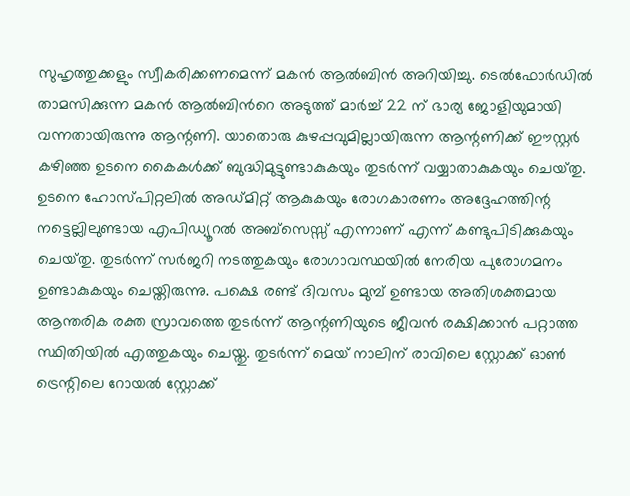സുഹൃത്തുക്കളും സ്വീകരിക്കണമെന്ന് മകൻ ആൽബിൻ അറിയിച്ചു. ടെൽഫോർഡിൽ താമസിക്കുന്ന മകൻ ആൽബിൻറെ അടുത്ത് മാർച്ച് 22 ന് ഭാര്യ ജോളിയുമായി വന്നതായിരുന്നു ആന്റണി. യാതൊരു കുഴപ്പവുമില്ലായിരുന്ന ആന്റണിക്ക് ഈസ്റ്റർ കഴിഞ്ഞ ഉടനെ കൈകൾക്ക് ബുദ്ധിമുട്ടുണ്ടാകുകയും തുടർന്ന് വയ്യാതാകുകയും ചെയ്‌തു. ഉടനെ ഹോസ്പിറ്റലിൽ അഡ്മിറ്റ് ആകുകയും രോഗകാരണം അദ്ദേഹത്തിന്റ നട്ടെല്ലിലുണ്ടായ എപിഡ്യൂറൽ അബ്‌സെസ്സ് എന്നാണ് എന്ന് കണ്ടുപിടിക്കുകയും ചെയ്‌തു. തുടർന്ന് സർജറി നടത്തുകയും രോഗാവസ്ഥയിൽ നേരിയ പുരോഗമനം ഉണ്ടാകുകയും ചെയ്തിരുന്നു. പക്ഷെ രണ്ട് ദിവസം മുമ്പ് ഉണ്ടായ അതിശക്തമായ ആന്തരിക രക്ത സ്രാവത്തെ തുടർന്ന് ആന്റണിയുടെ ജീവൻ രക്ഷിക്കാൻ പറ്റാത്ത സ്ഥിതിയിൽ എത്തുകയും ചെയ്തു. തുടർന്ന് മെയ് നാലിന് രാവിലെ സ്റ്റോക്ക് ഓൺ ട്രെന്റിലെ റോയൽ സ്റ്റോക്ക്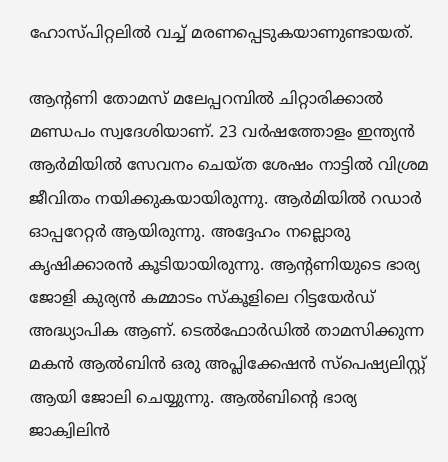ഹോസ്പിറ്റലിൽ വച്ച് മരണപ്പെടുകയാണുണ്ടായത്.

ആന്റണി തോമസ് മലേപ്പറമ്പിൽ ചിറ്റാരിക്കാൽ മണ്ഡപം സ്വദേശിയാണ്. 23 വർഷത്തോളം ഇന്ത്യൻ ആർമിയിൽ സേവനം ചെയ്ത ശേഷം നാട്ടിൽ വിശ്രമ ജീവിതം നയിക്കുകയായിരുന്നു. ആർമിയിൽ റഡാർ ഓപ്പറേറ്റർ ആയിരുന്നു. അദ്ദേഹം നല്ലൊരു കൃഷിക്കാരൻ കൂടിയായിരുന്നു. ആന്റണിയുടെ ഭാര്യ ജോളി കുര്യൻ കമ്മാടം സ്കൂളിലെ റിട്ടയേർഡ് അദ്ധ്യാപിക ആണ്. ടെൽഫോർഡിൽ താമസിക്കുന്ന മകൻ ആൽബിൻ ഒരു അപ്ലിക്കേഷൻ സ്പെഷ്യലിസ്റ്റ് ആയി ജോലി ചെയ്യുന്നു. ആൽബിന്റെ ഭാര്യ ജാക്വിലിൻ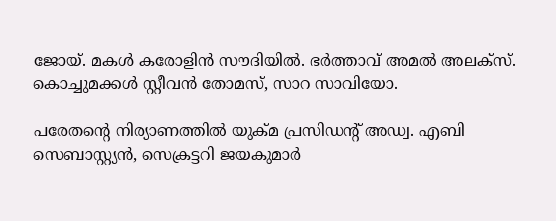ജോയ്. മകൾ കരോളിൻ സൗദിയിൽ. ഭർത്താവ് അമൽ അലക്സ്. കൊച്ചുമക്കൾ സ്റ്റീവൻ തോമസ്, സാറ സാവിയോ.

പരേതന്റെ നിര്യാണത്തിൽ യുക്മ പ്രസിഡന്റ് അഡ്വ. എബി സെബാസ്റ്റ്യൻ, സെക്രട്ടറി ജയകുമാർ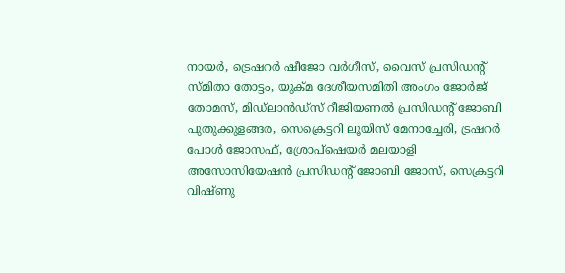നായർ, ട്രെഷറർ ഷീജോ വർഗീസ്, വൈസ് പ്രസിഡന്റ് സ്മിതാ തോട്ടം, യുക്മ ദേശീയസമിതി അംഗം ജോർജ് തോമസ്, മിഡ്‌ലാൻഡ്‌സ് റീജിയണൽ പ്രസിഡന്റ് ജോബി പുതുക്കുളങ്ങര, സെക്രെട്ടറി ലൂയിസ് മേനാച്ചേരി, ട്രഷറർ പോൾ ജോസഫ്, ശ്രോപ്ഷെയർ മലയാളി അസോസിയേഷൻ പ്രസിഡന്റ് ജോബി ജോസ്, സെക്രട്ടറി വിഷ്ണു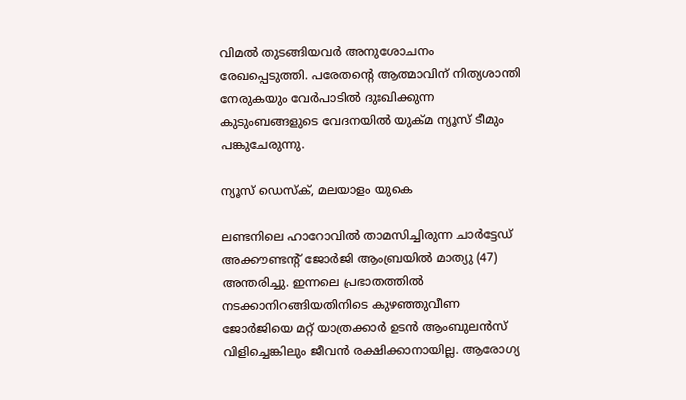വിമൽ തുടങ്ങിയവർ അനുശോചനം രേഖപ്പെടുത്തി. പരേതന്റെ ആത്മാവിന് നിത്യശാന്തി നേരുകയും വേർപാടിൽ ദുഃഖിക്കുന്ന കുടുംബങ്ങളുടെ വേദനയിൽ യുക്മ ന്യൂസ് ടീമും പങ്കുചേരുന്നു.

ന്യൂസ് ഡെസ്ക്, മലയാളം യുകെ

ലണ്ടനിലെ ഹാറോവിൽ താമസിച്ചിരുന്ന ചാർട്ടേഡ് അക്കൗണ്ടന്റ് ജോര്‍ജി ആംബ്രയിൽ മാത്യു (47) അന്തരിച്ചു. ഇന്നലെ പ്രഭാതത്തിൽ നടക്കാനിറങ്ങിയതിനിടെ കുഴഞ്ഞുവീണ ജോര്‍ജിയെ മറ്റ് യാത്രക്കാർ ഉടൻ ആംബുലൻസ് വിളിച്ചെങ്കിലും ജീവൻ രക്ഷിക്കാനായില്ല. ആരോഗ്യ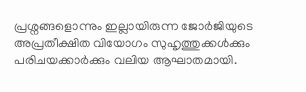പ്രശ്നങ്ങളൊന്നും ഇല്ലായിരുന്ന ജോര്‍ജിയുടെ അപ്രതീക്ഷിത വിയോഗം സുഹൃത്തുക്കൾക്കും പരിചയക്കാർക്കും വലിയ ആഘാതമായി.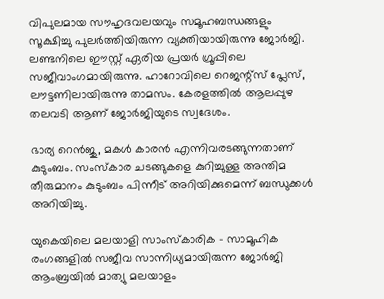വിപുലമായ സൗഹൃദവലയവും സമൂഹബന്ധങ്ങളും സൂക്ഷിച്ചു പുലർത്തിയിരുന്ന വ്യക്തിയായിരുന്നു ജോര്‍ജി. ലണ്ടനിലെ ഈസ്റ്റ് ഏരിയ പ്രയർ ഗ്രൂപ്പിലെ സജീവാംഗമായിരുന്നു. ഹാറോവിലെ റെജന്റ്സ് പ്ലേസ്, ലൗട്ടണിലായിരുന്നു താമസം. കേരളത്തിൽ ആലപ്പുഴ തലവടി ആണ് ജോര്‍ജിയുടെ സ്വദേശം.

ഭാര്യ റെൻജു, മകൾ കാരൻ എന്നിവരടങ്ങുന്നതാണ് കുടുംബം. സംസ്കാര ചടങ്ങുകളെ കുറിച്ചുള്ള അന്തിമ തീരുമാനം കുടുംബം പിന്നീട് അറിയിക്കുമെന്ന് ബന്ധുക്കൾ അറിയിച്ചു.

യുകെയിലെ മലയാളി സാംസ്‌കാരിക – സാമൂഹിക രംഗങ്ങളിൽ സജീവ സാന്നിധ്യമായിരുന്ന ജോര്‍ജി ആംബ്രയിൽ മാത്യു മലയാളം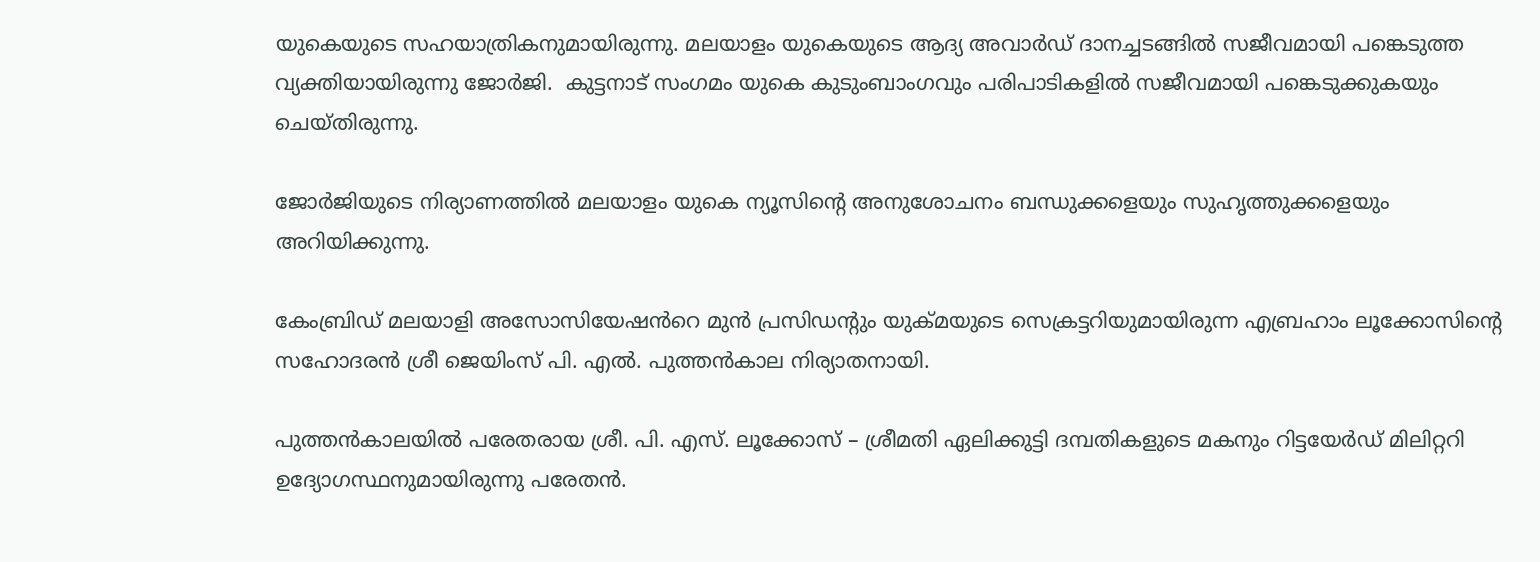യുകെയുടെ സഹയാത്രികനുമായിരുന്നു. മലയാളം യുകെയുടെ ആദ്യ അവാർഡ് ദാനച്ചടങ്ങിൽ സജീവമായി പങ്കെടുത്ത വ്യക്തിയായിരുന്നു ജോര്‍ജി.  കുട്ടനാട് സംഗമം യുകെ കുടുംബാംഗവും പരിപാടികളിൽ സജീവമായി പങ്കെടുക്കുകയും ചെയ്തിരുന്നു.

ജോര്‍ജിയുടെ നിര്യാണത്തിൽ മലയാളം യുകെ ന്യൂസിന്റെ അനുശോചനം ബന്ധുക്കളെയും സുഹൃത്തുക്കളെയും അറിയിക്കുന്നു.

കേംബ്രിഡ് മലയാളി അസോസിയേഷൻറെ മുൻ പ്രസിഡന്റും യുക്മയുടെ സെക്രട്ടറിയുമായിരുന്ന എബ്രഹാം ലൂക്കോസിന്റെ സഹോദരൻ ശ്രീ ജെയിംസ് പി. എൽ. പുത്തൻകാല നിര്യാതനായി.

പുത്തൻകാലയിൽ പരേതരായ ശ്രീ. പി. എസ്. ലൂക്കോസ് – ശ്രീമതി ഏലിക്കുട്ടി ദമ്പതികളുടെ മകനും റിട്ടയേർഡ് മിലിറ്ററി ഉദ്യോഗസ്ഥനുമായിരുന്നു പരേതൻ.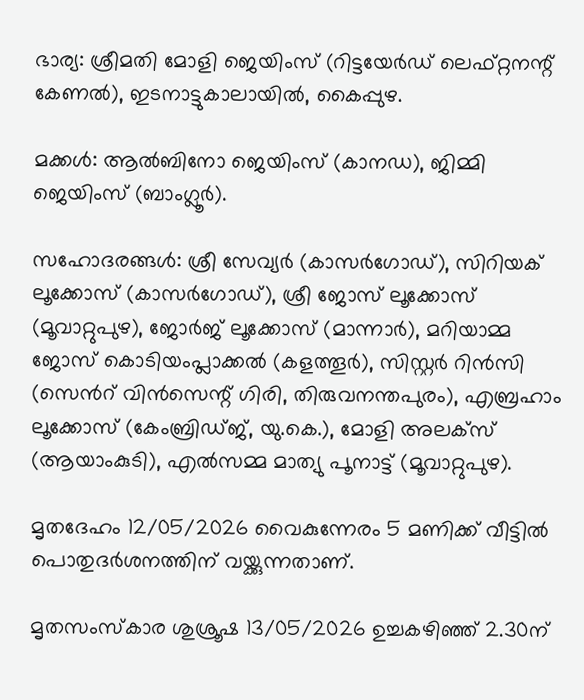ഭാര്യ: ശ്രീമതി മോളി ജെയിംസ് (റിട്ടയേർഡ് ലെഫ്റ്റനന്റ് കേണൽ), ഇടനാട്ടുകാലായിൽ, കൈപ്പുഴ.

മക്കൾ: ആൽബിനോ ജെയിംസ് (കാനഡ), ജിമ്മി ജെയിംസ് (ബാംഗ്ലൂർ).

സഹോദരങ്ങൾ: ശ്രീ സേവ്യർ (കാസർഗോഡ്), സിറിയക് ലൂക്കോസ് (കാസർഗോഡ്), ശ്രീ ജോസ് ലൂക്കോസ് (മൂവാറ്റുപുഴ), ജോർജ് ലൂക്കോസ് (മാന്നാർ), മറിയാമ്മ ജോസ് കൊടിയംപ്ലാക്കൽ (കളത്തൂർ), സിസ്റ്റർ റിൻസി (സെൻറ് വിൻസെന്റ് ഗിരി, തിരുവനന്തപുരം), എബ്രഹാം ലൂക്കോസ് (കേംബ്രിഡ്ജ്, യു.കെ.), മോളി അലക്സ് (ആയാംകുടി), എൽസമ്മ മാത്യു പൂനാട്ട് (മൂവാറ്റുപുഴ).

മൃതദേഹം 12/05/2026 വൈകുന്നേരം 5 മണിക്ക് വീട്ടിൽ പൊതുദർശനത്തിന് വയ്ക്കുന്നതാണ്.

മൃതസംസ്കാര ശുശ്രൂഷ 13/05/2026 ഉച്ചകഴിഞ്ഞ് 2.30ന്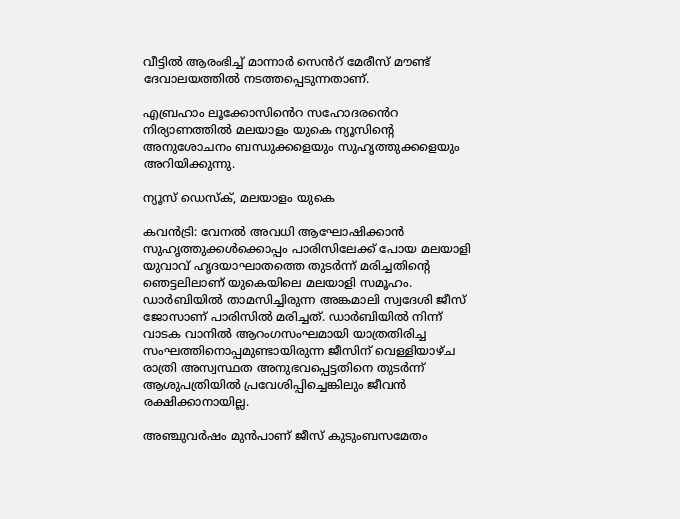വീട്ടിൽ ആരംഭിച്ച് മാന്നാർ സെൻറ് മേരീസ് മൗണ്ട് ദേവാലയത്തിൽ നടത്തപ്പെടുന്നതാണ്.

എബ്രഹാം ലൂക്കോസിൻെറ സഹോദരൻെറ നിര്യാണത്തിൽ മലയാളം യുകെ ന്യൂസിന്റെ അനുശോചനം ബന്ധുക്കളെയും സുഹൃത്തുക്കളെയും അറിയിക്കുന്നു.

ന്യൂസ് ഡെസ്ക്, മലയാളം യുകെ

കവൻട്രി: വേനൽ അവധി ആഘോഷിക്കാൻ സുഹൃത്തുക്കൾക്കൊപ്പം പാരിസിലേക്ക് പോയ മലയാളി യുവാവ് ഹൃദയാഘാതത്തെ തുടർന്ന് മരിച്ചതിന്റെ ഞെട്ടലിലാണ് യുകെയിലെ മലയാളി സമൂഹം. ഡാർബിയിൽ താമസിച്ചിരുന്ന അങ്കമാലി സ്വദേശി ജീസ് ജോസാണ് പാരിസിൽ മരിച്ചത്. ഡാർബിയിൽ നിന്ന് വാടക വാനിൽ ആറംഗസംഘമായി യാത്രതിരിച്ച സംഘത്തിനൊപ്പമുണ്ടായിരുന്ന ജീസിന് വെള്ളിയാഴ്ച രാത്രി അസ്വസ്ഥത അനുഭവപ്പെട്ടതിനെ തുടർന്ന് ആശുപത്രിയിൽ പ്രവേശിപ്പിച്ചെങ്കിലും ജീവൻ രക്ഷിക്കാനായില്ല.

അഞ്ചുവർഷം മുൻപാണ് ജീസ് കുടുംബസമേതം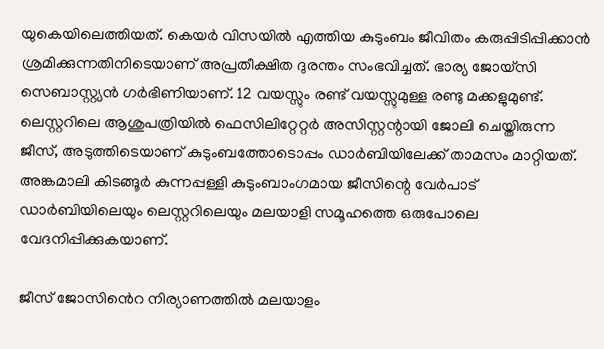യുകെയിലെത്തിയത്. കെയർ വിസയിൽ എത്തിയ കുടുംബം ജീവിതം കരുപ്പിടിപ്പിക്കാൻ ശ്രമിക്കുന്നതിനിടെയാണ് അപ്രതീക്ഷിത ദുരന്തം സംഭവിച്ചത്. ഭാര്യ ജോയ്‌സി സെബാസ്റ്റ്യൻ ഗർഭിണിയാണ്. 12 വയസ്സും രണ്ട് വയസ്സുമുള്ള രണ്ടു മക്കളുമുണ്ട്. ലെസ്റ്ററിലെ ആശുപത്രിയിൽ ഫെസിലിറ്റേറ്റർ അസിസ്റ്റന്റായി ജോലി ചെയ്തിരുന്ന ജീസ്, അടുത്തിടെയാണ് കുടുംബത്തോടൊപ്പം ഡാർബിയിലേക്ക് താമസം മാറ്റിയത്. അങ്കമാലി കിടങ്ങൂർ കുന്നപ്പള്ളി കുടുംബാംഗമായ ജീസിന്റെ വേർപാട് ഡാർബിയിലെയും ലെസ്റ്ററിലെയും മലയാളി സമൂഹത്തെ ഒരുപോലെ വേദനിപ്പിക്കുകയാണ്.

ജീസ് ജോസിൻെറ നിര്യാണത്തിൽ മലയാളം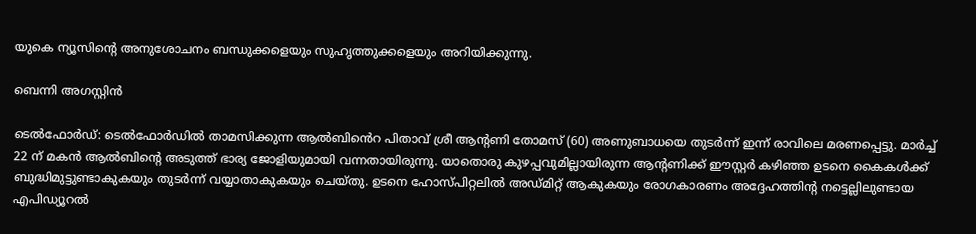യുകെ ന്യൂസിന്റെ അനുശോചനം ബന്ധുക്കളെയും സുഹൃത്തുക്കളെയും അറിയിക്കുന്നു.

ബെന്നി അഗസ്റ്റിൻ

ടെൽഫോർഡ്: ടെൽഫോർഡിൽ താമസിക്കുന്ന ആൽബിൻെറ പിതാവ് ശ്രീ ആന്റണി തോമസ് (60) അണുബാധയെ തുടർന്ന് ഇന്ന് രാവിലെ മരണപ്പെട്ടു. മാർച്ച് 22 ന് മകൻ ആൽബിന്റെ അടുത്ത് ഭാര്യ ജോളിയുമായി വന്നതായിരുന്നു. യാതൊരു കുഴപ്പവുമില്ലായിരുന്ന ആന്റണിക്ക് ഈസ്റ്റർ കഴിഞ്ഞ ഉടനെ കൈകൾക്ക് ബുദ്ധിമുട്ടുണ്ടാകുകയും തുടർന്ന് വയ്യാതാകുകയും ചെയ്‌തു. ഉടനെ ഹോസ്പിറ്റലിൽ അഡ്മിറ്റ് ആകുകയും രോഗകാരണം അദ്ദേഹത്തിന്റ നട്ടെല്ലിലുണ്ടായ എപിഡ്യൂറൽ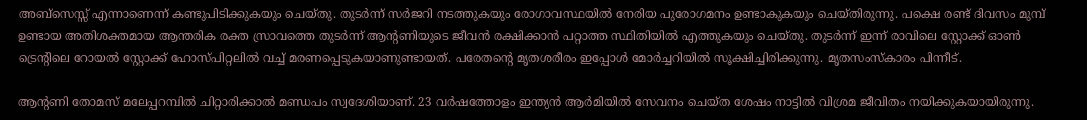അബ്‌സെസ്സ് എന്നാണെന്ന് കണ്ടുപിടിക്കുകയും ചെയ്‌തു. തുടർന്ന് സർജറി നടത്തുകയും രോഗാവസ്ഥയിൽ നേരിയ പുരോഗമനം ഉണ്ടാകുകയും ചെയ്തിരുന്നു. പക്ഷെ രണ്ട് ദിവസം മുമ്പ് ഉണ്ടായ അതിശക്തമായ ആന്തരിക രക്ത സ്രാവത്തെ തുടർന്ന് ആന്റണിയുടെ ജീവൻ രക്ഷിക്കാൻ പറ്റാത്ത സ്ഥിതിയിൽ എത്തുകയും ചെയ്തു. തുടർന്ന് ഇന്ന് രാവിലെ സ്റ്റോക്ക് ഓൺ ട്രെന്റിലെ റോയൽ സ്റ്റോക്ക് ഹോസ്പിറ്റലിൽ വച്ച് മരണപ്പെടുകയാണുണ്ടായത്. പരേതന്റെ മൃതശരീരം ഇപ്പോൾ മോർച്ചറിയിൽ സൂക്ഷിച്ചിരിക്കുന്നു. മൃതസംസ്കാരം പിന്നീട്.

ആന്റണി തോമസ് മലേപ്പറമ്പിൽ ചിറ്റാരിക്കാൽ മണ്ഡപം സ്വദേശിയാണ്. 23 വർഷത്തോളം ഇന്ത്യൻ ആർമിയിൽ സേവനം ചെയ്ത ശേഷം നാട്ടിൽ വിശ്രമ ജീവിതം നയിക്കുകയായിരുന്നു.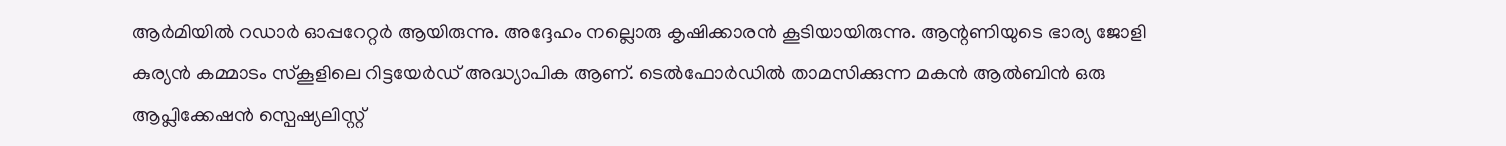ആർമിയിൽ റഡാർ ഓപ്പറേറ്റർ ആയിരുന്നു. അദ്ദേഹം നല്ലൊരു കൃഷിക്കാരൻ കൂടിയായിരുന്നു. ആന്റണിയുടെ ഭാര്യ ജോളി കുര്യൻ കമ്മാടം സ്കൂളിലെ റിട്ടയേർഡ് അദ്ധ്യാപിക ആണ്. ടെൽഫോർഡിൽ താമസിക്കുന്ന മകൻ ആൽബിൻ ഒരു ആപ്ലിക്കേഷൻ സ്പെഷ്യലിസ്റ്റ്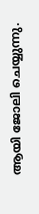ആയി ജോലി ചെയ്യുന്നു.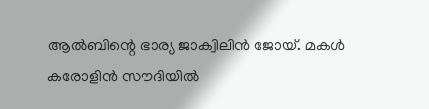ആൽബിന്റെ ഭാര്യ ജാക്വിലിൻ ജോയ്. മകൾ കരോളിൻ സൗദിയിൽ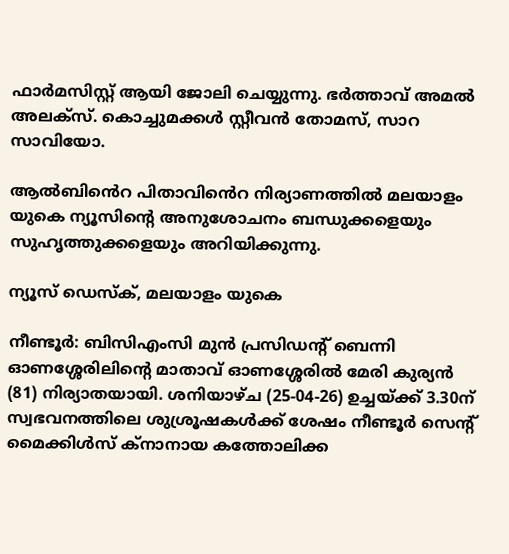ഫാർമസിസ്റ്റ് ആയി ജോലി ചെയ്യുന്നു. ഭർത്താവ് അമൽ അലക്സ്. കൊച്ചുമക്കൾ സ്റ്റീവൻ തോമസ്, സാറ സാവിയോ.

ആൽബിൻെറ പിതാവിൻെറ നിര്യാണത്തിൽ മലയാളം യുകെ ന്യൂസിന്റെ അനുശോചനം ബന്ധുക്കളെയും സുഹൃത്തുക്കളെയും അറിയിക്കുന്നു.

ന്യൂസ് ഡെസ്ക്, മലയാളം യുകെ

നീണ്ടൂർ: ബിസിഎംസി മുൻ പ്രസിഡന്റ് ബെന്നി ഓണശ്ശേരിലിന്റെ മാതാവ് ഓണശ്ശേരിൽ മേരി കുര്യൻ (81) നിര്യാതയായി. ശനിയാഴ്ച (25-04-26) ഉച്ചയ്ക്ക് 3.30ന് സ്വഭവനത്തിലെ ശുശ്രൂഷകൾക്ക് ശേഷം നീണ്ടൂർ സെന്റ് മൈക്കിൾസ് ക്നാനായ കത്തോലിക്ക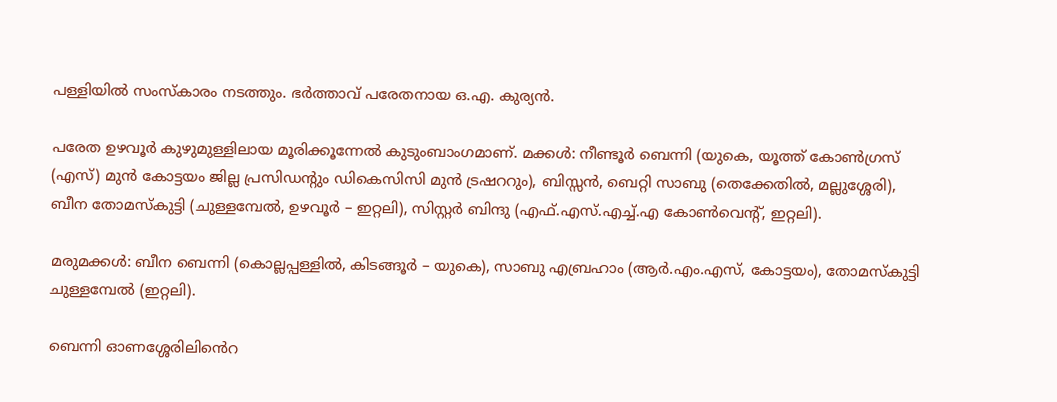പള്ളിയിൽ സംസ്കാരം നടത്തും. ഭർത്താവ് പരേതനായ ഒ.എ. കുര്യൻ.

പരേത ഉഴവൂർ കുഴുമുള്ളിലായ മൂരിക്കൂന്നേൽ കുടുംബാംഗമാണ്. മക്കൾ: നീണ്ടൂർ ബെന്നി (യുകെ, യൂത്ത് കോൺഗ്രസ്‌ (എസ്) മുൻ കോട്ടയം ജില്ല പ്രസിഡന്റും ഡികെസിസി മുൻ ട്രഷററും), ബിസ്സൻ, ബെറ്റി സാബു (തെക്കേതിൽ, മല്ലുശ്ശേരി), ബീന തോമസ്കുട്ടി (ചുള്ളമ്പേൽ, ഉഴവൂർ – ഇറ്റലി), സിസ്റ്റർ ബിന്ദു (എഫ്.എസ്.എച്ച്.എ കോൺവെന്റ്, ഇറ്റലി).

മരുമക്കൾ: ബീന ബെന്നി (കൊല്ലപ്പള്ളിൽ, കിടങ്ങൂർ – യുകെ), സാബു എബ്രഹാം (ആർ.എം.എസ്, കോട്ടയം), തോമസ്കുട്ടി ചുള്ളമ്പേൽ (ഇറ്റലി).

ബെന്നി ഓണശ്ശേരിലിൻെറ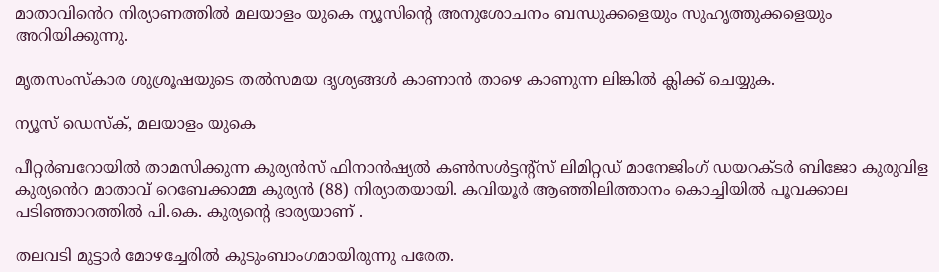മാതാവിൻെറ നിര്യാണത്തിൽ മലയാളം യുകെ ന്യൂസിന്റെ അനുശോചനം ബന്ധുക്കളെയും സുഹൃത്തുക്കളെയും അറിയിക്കുന്നു.

മൃതസംസ്കാര ശുശ്രൂഷയുടെ തൽസമയ ദൃശ്യങ്ങൾ കാണാൻ താഴെ കാണുന്ന ലിങ്കിൽ ക്ലിക്ക് ചെയ്യുക.

ന്യൂസ് ഡെസ്ക്, മലയാളം യുകെ

പീറ്റർബറോയിൽ താമസിക്കുന്ന കുര്യൻസ് ഫിനാൻഷ്യൽ കൺസൾട്ടന്റ്സ് ലിമിറ്റഡ് മാനേജിംഗ് ഡയറക്ടർ ബിജോ കുരുവിള കുര്യൻെറ മാതാവ് റെബേക്കാമ്മ കുര്യൻ (88) നിര്യാതയായി. കവിയൂർ ആഞ്ഞിലിത്താനം കൊച്ചിയിൽ പൂവക്കാല പടിഞ്ഞാറത്തിൽ പി.കെ. കുര്യൻ്റെ ഭാര്യയാണ് .

തലവടി മുട്ടാർ മോഴച്ചേരിൽ കുടുംബാംഗമായിരുന്നു പരേത.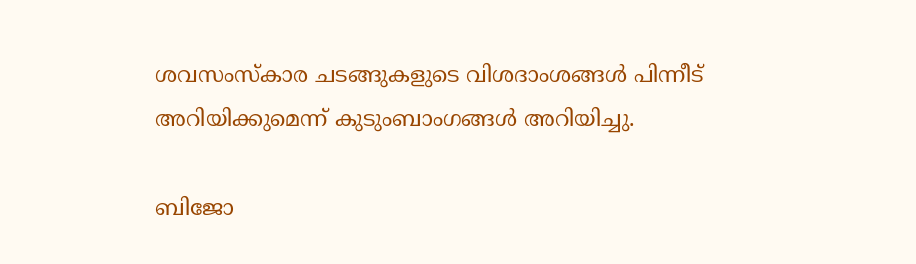ശവസംസ്കാര ചടങ്ങുകളുടെ വിശദാംശങ്ങൾ പിന്നീട് അറിയിക്കുമെന്ന് കുടുംബാംഗങ്ങൾ അറിയിച്ചു.

ബിജോ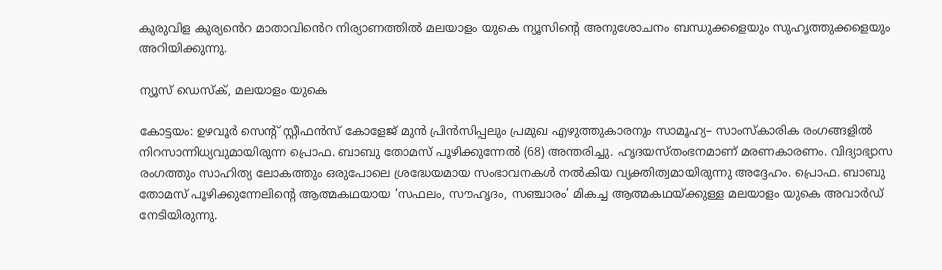കുരുവിള കുര്യൻെറ മാതാവിൻെറ നിര്യാണത്തിൽ മലയാളം യുകെ ന്യൂസിന്റെ അനുശോചനം ബന്ധുക്കളെയും സുഹൃത്തുക്കളെയും അറിയിക്കുന്നു.

ന്യൂസ് ഡെസ്ക്, മലയാളം യുകെ

കോട്ടയം: ഉഴവൂർ സെന്റ് സ്റ്റീഫൻസ് കോളേജ് മുൻ പ്രിൻസിപ്പലും പ്രമുഖ എഴുത്തുകാരനും സാമൂഹ്യ– സാംസ്‌കാരിക രംഗങ്ങളിൽ നിറസാന്നിധ്യവുമായിരുന്ന പ്രൊഫ. ബാബു തോമസ് പൂഴിക്കുന്നേൽ (68) അന്തരിച്ചു. ഹൃദയസ്തംഭനമാണ് മരണകാരണം. വിദ്യാഭ്യാസ രംഗത്തും സാഹിത്യ ലോകത്തും ഒരുപോലെ ശ്രദ്ധേയമായ സംഭാവനകൾ നൽകിയ വ്യക്തിത്വമായിരുന്നു അദ്ദേഹം. പ്രൊഫ. ബാബു തോമസ് പൂഴിക്കുന്നേലിന്റെ ആത്മകഥയായ ‘സഫലം, സൗഹൃദം, സഞ്ചാരം’ മികച്ച ആത്മകഥയ്ക്കുള്ള മലയാളം യുകെ അവാർഡ് നേടിയിരുന്നു.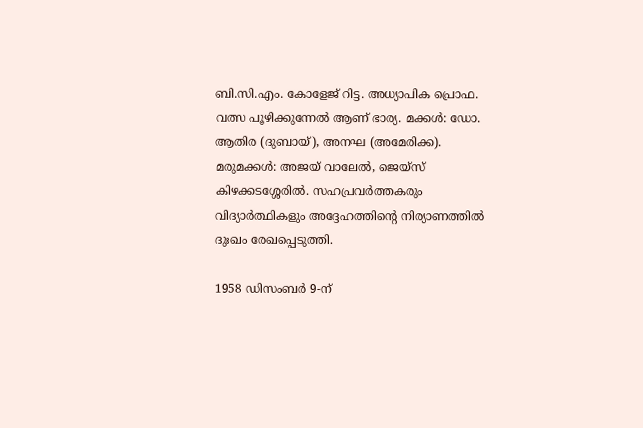ബി.സി.എം. കോളേജ് റിട്ട. അധ്യാപിക പ്രൊഫ. വത്സ പൂഴിക്കുന്നേൽ ആണ് ഭാര്യ. മക്കൾ: ഡോ. ആതിര (ദുബായ്), അനഘ (അമേരിക്ക). മരുമക്കൾ: അജയ് വാലേൽ, ജെയ്‌സ് കിഴക്കടശ്ശേരിൽ. സഹപ്രവർത്തകരും വിദ്യാർത്ഥികളും അദ്ദേഹത്തിന്റെ നിര്യാണത്തിൽ ദുഃഖം രേഖപ്പെടുത്തി.

1958 ഡിസംബർ 9-ന്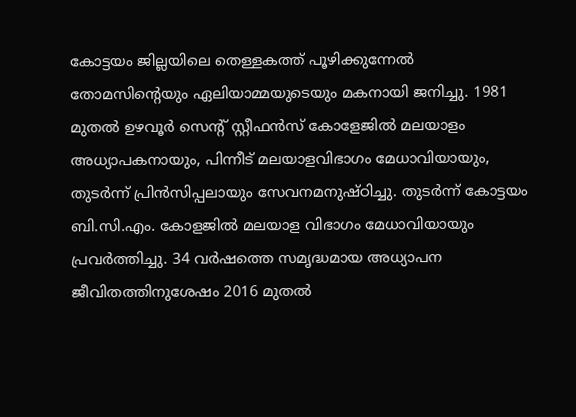കോട്ടയം ജില്ലയിലെ തെള്ളകത്ത് പൂഴിക്കുന്നേൽ തോമസിന്റെയും ഏലിയാമ്മയുടെയും മകനായി ജനിച്ചു. 1981 മുതൽ ഉഴവൂർ സെന്റ് സ്റ്റീഫൻസ് കോളേജിൽ മലയാളം അധ്യാപകനായും, പിന്നീട് മലയാളവിഭാഗം മേധാവിയായും, തുടർന്ന് പ്രിൻസിപ്പലായും സേവനമനുഷ്ഠിച്ചു. തുടർന്ന് കോട്ടയം ബി.സി.എം. കോളജിൽ മലയാള വിഭാഗം മേധാവിയായും പ്രവർത്തിച്ചു. 34 വർഷത്തെ സമൃദ്ധമായ അധ്യാപന ജീവിതത്തിനുശേഷം 2016 മുതൽ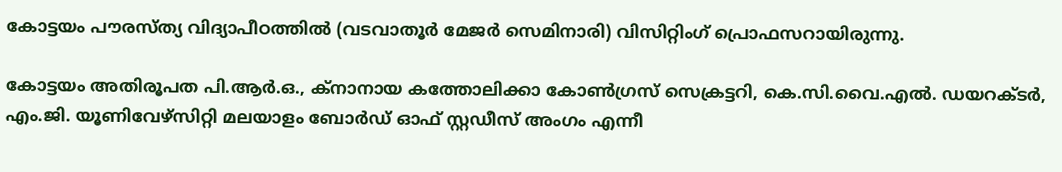കോട്ടയം പൗരസ്ത്യ വിദ്യാപീഠത്തിൽ (വടവാതൂർ മേജർ സെമിനാരി) വിസിറ്റിംഗ് പ്രൊഫസറായിരുന്നു.

കോട്ടയം അതിരൂപത പി.ആർ.ഒ., ക്നാനായ കത്തോലിക്കാ കോൺഗ്രസ് സെക്രട്ടറി, കെ.സി.വൈ.എൽ. ഡയറക്ടർ, എം.ജി. യൂണിവേഴ്സിറ്റി മലയാളം ബോർഡ് ഓഫ് സ്റ്റഡീസ് അംഗം എന്നീ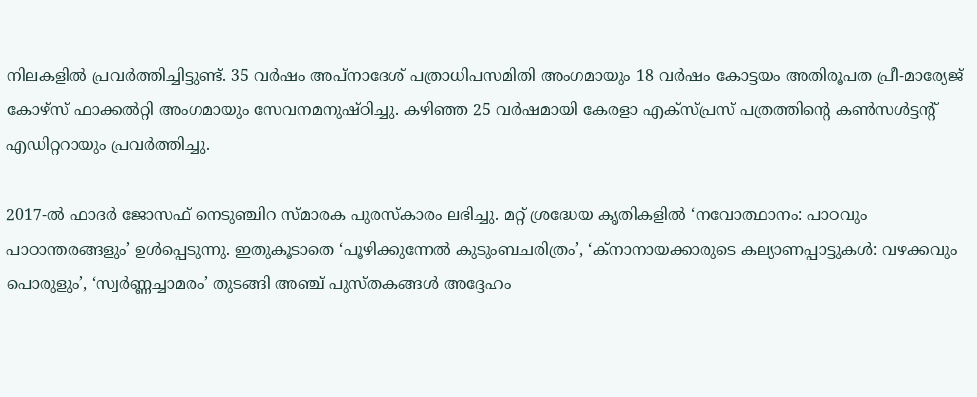നിലകളിൽ പ്രവർത്തിച്ചിട്ടുണ്ട്. 35 വർഷം അപ്നാദേശ് പത്രാധിപസമിതി അംഗമായും 18 വർഷം കോട്ടയം അതിരൂപത പ്രീ-മാര്യേജ് കോഴ്സ് ഫാക്കൽറ്റി അംഗമായും സേവനമനുഷ്ഠിച്ചു. കഴിഞ്ഞ 25 വർഷമായി കേരളാ എക്സ്പ്രസ് പത്രത്തിന്റെ കൺസൾട്ടന്റ് എഡിറ്ററായും പ്രവർത്തിച്ചു.

2017-ൽ ഫാദർ ജോസഫ് നെടുഞ്ചിറ സ്മാരക പുരസ്കാരം ലഭിച്ചു. മറ്റ് ശ്രദ്ധേയ കൃതികളിൽ ‘നവോത്ഥാനം: പാഠവും പാഠാന്തരങ്ങളും’ ഉൾപ്പെടുന്നു. ഇതുകൂടാതെ ‘പൂഴിക്കുന്നേൽ കുടുംബചരിത്രം’, ‘ക്നാനായക്കാരുടെ കല്യാണപ്പാട്ടുകൾ: വഴക്കവും പൊരുളും’, ‘സ്വർണ്ണച്ചാമരം’ തുടങ്ങി അഞ്ച് പുസ്തകങ്ങൾ അദ്ദേഹം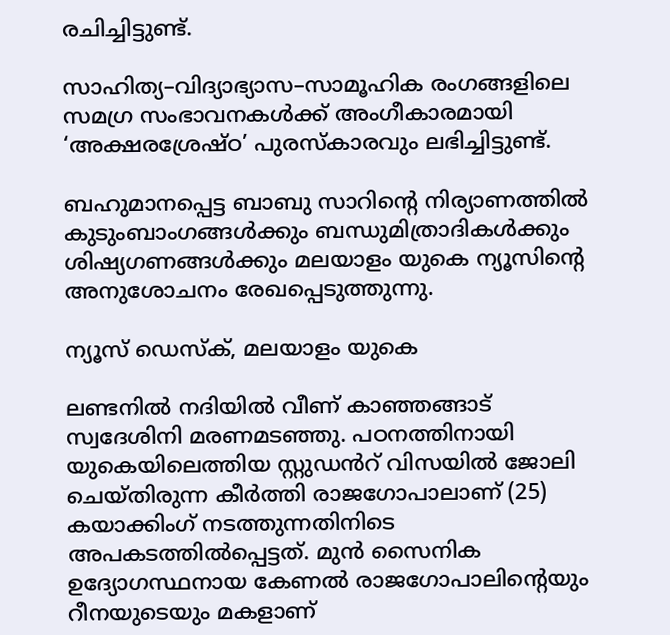രചിച്ചിട്ടുണ്ട്.

സാഹിത്യ–വിദ്യാഭ്യാസ–സാമൂഹിക രംഗങ്ങളിലെ സമഗ്ര സംഭാവനകൾക്ക് അംഗീകാരമായി ‘അക്ഷരശ്രേഷ്ഠ’ പുരസ്കാരവും ലഭിച്ചിട്ടുണ്ട്.

ബഹുമാനപ്പെട്ട ബാബു സാറിന്റെ നിര്യാണത്തിൽ കുടുംബാംഗങ്ങൾക്കും ബന്ധുമിത്രാദികൾക്കും ശിഷ്യഗണങ്ങൾക്കും മലയാളം യുകെ ന്യൂസിന്റെ അനുശോചനം രേഖപ്പെടുത്തുന്നു.

ന്യൂസ് ഡെസ്ക്, മലയാളം യുകെ

ലണ്ടനില്‍ നദിയില്‍ വീണ് കാഞ്ഞങ്ങാട് സ്വദേശിനി മരണമടഞ്ഞു. പഠനത്തിനായി യുകെയിലെത്തിയ സ്റ്റുഡൻറ് വിസയില്‍ ജോലി ചെയ്തിരുന്ന കീര്‍ത്തി രാജഗോപാലാണ് (25) കയാക്കിംഗ് നടത്തുന്നതിനിടെ അപകടത്തില്‍പ്പെട്ടത്. മുന്‍ സൈനിക ഉദ്യോഗസ്ഥനായ കേണല്‍ രാജഗോപാലിന്റെയും റീനയുടെയും മകളാണ്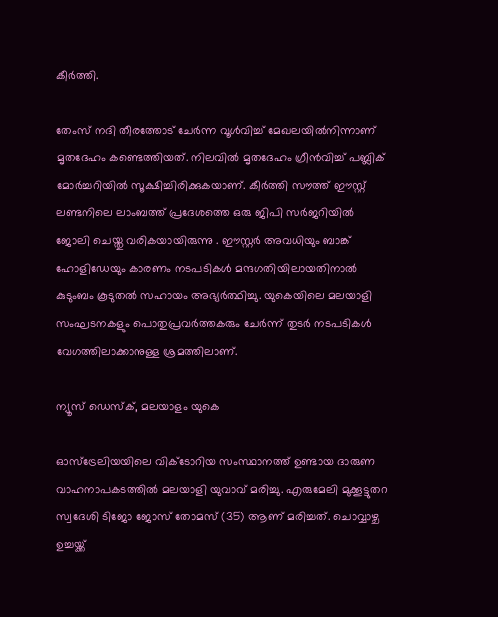കീര്‍ത്തി.

തേംസ് നദി തീരത്തോട് ചേര്‍ന്ന വൂള്‍വിച്ച് മേഖലയില്‍നിന്നാണ് മൃതദേഹം കണ്ടെത്തിയത്. നിലവിൽ മൃതദേഹം ഗ്രീന്‍വിച്ച് പബ്ലിക് മോര്‍ച്ചറിയിൽ സൂക്ഷിച്ചിരിക്കുകയാണ്. കീര്‍ത്തി സൗത്ത് ഈസ്റ്റ് ലണ്ടനിലെ ലാംബത്ത് പ്രദേശത്തെ ഒരു ജിപി സര്‍ജറിയില്‍ ജോലി ചെയ്തു വരികയായിരുന്നു . ഈസ്റ്റര്‍ അവധിയും ബാങ്ക് ഹോളിഡേയും കാരണം നടപടികള്‍ മന്ദഗതിയിലായതിനാല്‍ കുടുംബം കൂടുതല്‍ സഹായം അഭ്യര്‍ത്ഥിച്ചു. യുകെയിലെ മലയാളി സംഘടനകളും പൊതുപ്രവര്‍ത്തകരും ചേര്‍ന്ന് തുടര്‍ നടപടികള്‍ വേഗത്തിലാക്കാനുള്ള ശ്രമത്തിലാണ്.

ന്യൂസ് ഡെസ്ക്, മലയാളം യുകെ

ഓസ്‌ട്രേലിയയിലെ വിക്ടോറിയ സംസ്ഥാനത്ത് ഉണ്ടായ ദാരുണ വാഹനാപകടത്തിൽ മലയാളി യുവാവ് മരിച്ചു. എരുമേലി മുക്കൂട്ടുതറ സ്വദേശി ടിജോ ജോസ് തോമസ് (35) ആണ് മരിച്ചത്. ചൊവ്വാഴ്ച ഉച്ചയ്ക്ക്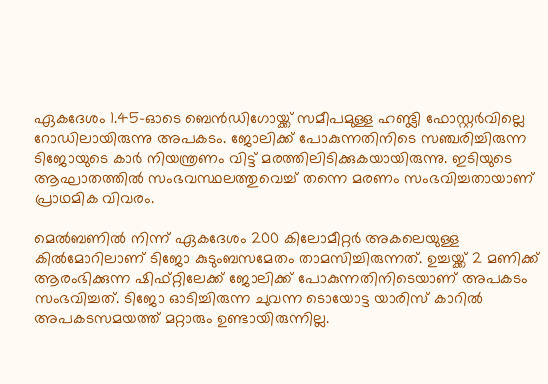ഏകദേശം 1.45-ഓടെ ബെൻഡിഗോയ്ക്ക് സമീപമുള്ള ഹണ്ട്ലി ഫോസ്റ്റർവില്ലെ റോഡിലായിരുന്നു അപകടം. ജോലിക്ക് പോകുന്നതിനിടെ സഞ്ചരിച്ചിരുന്ന ടിജോയുടെ കാർ നിയന്ത്രണം വിട്ട് മരത്തിലിടിക്കുകയായിരുന്നു. ഇടിയുടെ ആഘാതത്തിൽ സംഭവസ്ഥലത്തുവെച്ച് തന്നെ മരണം സംഭവിച്ചതായാണ് പ്രാഥമിക വിവരം.

മെൽബണിൽ നിന്ന് ഏകദേശം 200 കിലോമീറ്റർ അകലെയുള്ള കിൽമോറിലാണ് ടിജോ കുടുംബസമേതം താമസിച്ചിരുന്നത്. ഉച്ചയ്ക്ക് 2 മണിക്ക് ആരംഭിക്കുന്ന ഷിഫ്റ്റിലേക്ക് ജോലിക്ക് പോകുന്നതിനിടെയാണ് അപകടം സംഭവിച്ചത്. ടിജോ ഓടിച്ചിരുന്ന ചുവന്ന ടൊയോട്ട യാരിസ് കാറിൽ അപകടസമയത്ത് മറ്റാരും ഉണ്ടായിരുന്നില്ല.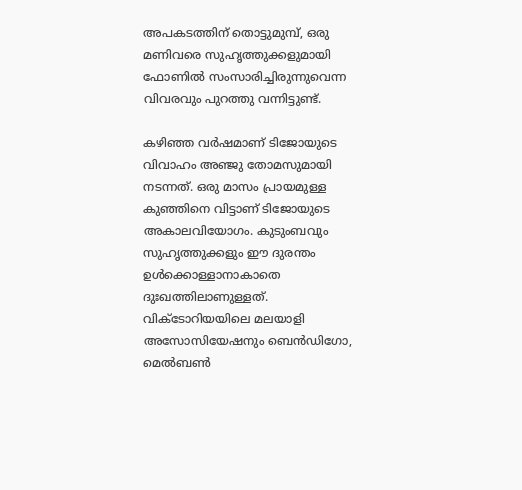അപകടത്തിന് തൊട്ടുമുമ്പ്, ഒരു മണിവരെ സുഹൃത്തുക്കളുമായി ഫോണിൽ സംസാരിച്ചിരുന്നുവെന്ന വിവരവും പുറത്തു വന്നിട്ടുണ്ട്.

കഴിഞ്ഞ വർഷമാണ് ടിജോയുടെ വിവാഹം അഞ്ജു തോമസുമായി നടന്നത്. ഒരു മാസം പ്രായമുള്ള കുഞ്ഞിനെ വിട്ടാണ് ടിജോയുടെ അകാലവിയോഗം. കുടുംബവും സുഹൃത്തുക്കളും ഈ ദുരന്തം ഉൾക്കൊള്ളാനാകാതെ ദുഃഖത്തിലാണുള്ളത്. വിക്ടോറിയയിലെ മലയാളി അസോസിയേഷനും ബെൻഡിഗോ, മെൽബൺ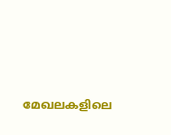മേഖലകളിലെ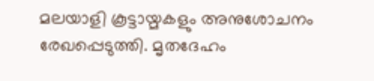മലയാളി കൂട്ടായ്മകളും അനുശോചനം രേഖപ്പെടുത്തി. മൃതദേഹം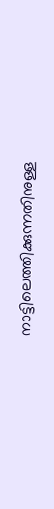നാട്ടിലെത്തിക്കുന്നതിനുള്ള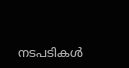നടപടികൾ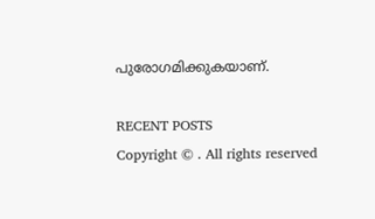പുരോഗമിക്കുകയാണ്.

RECENT POSTS
Copyright © . All rights reserved